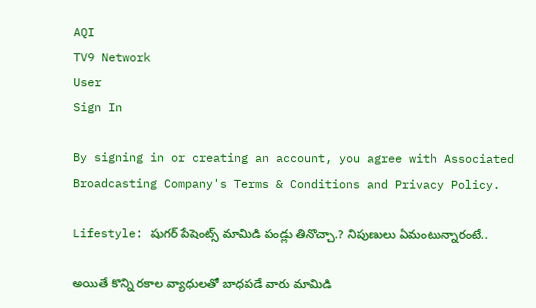AQI
TV9 Network
User
Sign In

By signing in or creating an account, you agree with Associated Broadcasting Company's Terms & Conditions and Privacy Policy.

Lifestyle: షుగర్‌ పేషెంట్స్‌ మామిడి పండ్లు తినొచ్చా.? నిపుణులు ఏమంటున్నారంటే..

అయితే కొన్ని రకాల వ్యాధులతో బాధపడే వారు మామిడి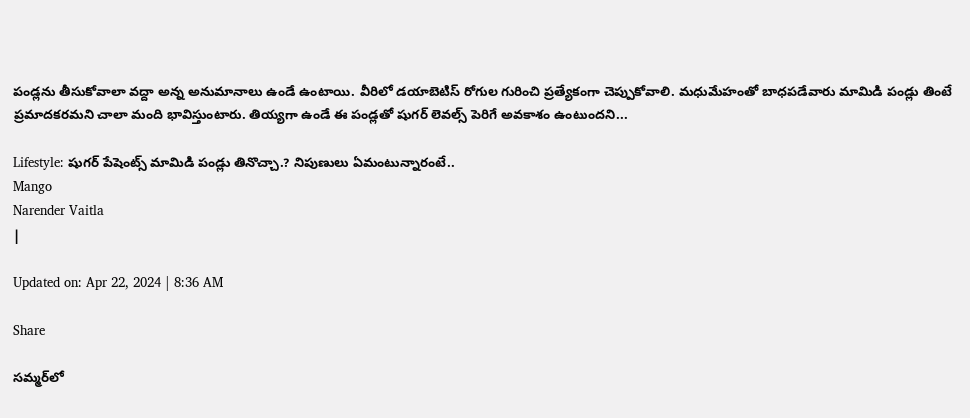పండ్లను తీసుకోవాలా వద్దా అన్న అనుమానాలు ఉండే ఉంటాయి. వీరిలో డయాబెటిస్‌ రోగుల గురించి ప్రత్యేకంగా చెప్పుకోవాలి. మధుమేహంతో బాధపడేవారు మామిడి పండ్లు తింటే ప్రమాదకరమని చాలా మంది భావిస్తుంటారు. తియ్యగా ఉండే ఈ పండ్లతో షుగర్‌ లెవల్స్‌ పెరిగే అవకాశం ఉంటుందని...

Lifestyle: షుగర్‌ పేషెంట్స్‌ మామిడి పండ్లు తినొచ్చా.? నిపుణులు ఏమంటున్నారంటే..
Mango
Narender Vaitla
|

Updated on: Apr 22, 2024 | 8:36 AM

Share

సమ్మర్‌లో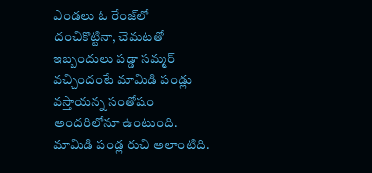ఎండలు ఓ రేంజ్‌లో దంచికొట్టినా, చెమటతో ఇబ్బందులు పడ్డా సమ్మర్‌ వచ్చిందంటే మామిడి పండ్లు వస్తాయన్న సంతోషం అందరిలోనూ ఉంటుంది. మామిడి పండ్ల రుచి అలాంటిది.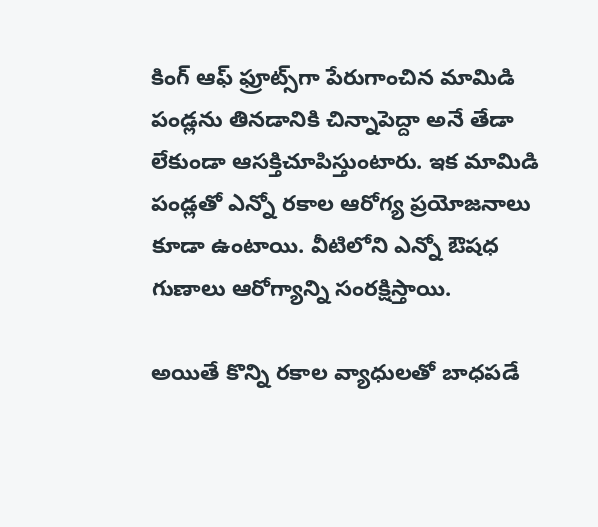కింగ్‌ ఆఫ్‌ ఫ్రూట్స్‌గా పేరుగాంచిన మామిడి పండ్లను తినడానికి చిన్నాపెద్దా అనే తేడా లేకుండా ఆసక్తిచూపిస్తుంటారు. ఇక మామిడి పండ్లతో ఎన్నో రకాల ఆరోగ్య ప్రయోజనాలు కూడా ఉంటాయి. వీటిలోని ఎన్నో ఔషధ గుణాలు ఆరోగ్యాన్ని సంరక్షిస్తాయి.

అయితే కొన్ని రకాల వ్యాధులతో బాధపడే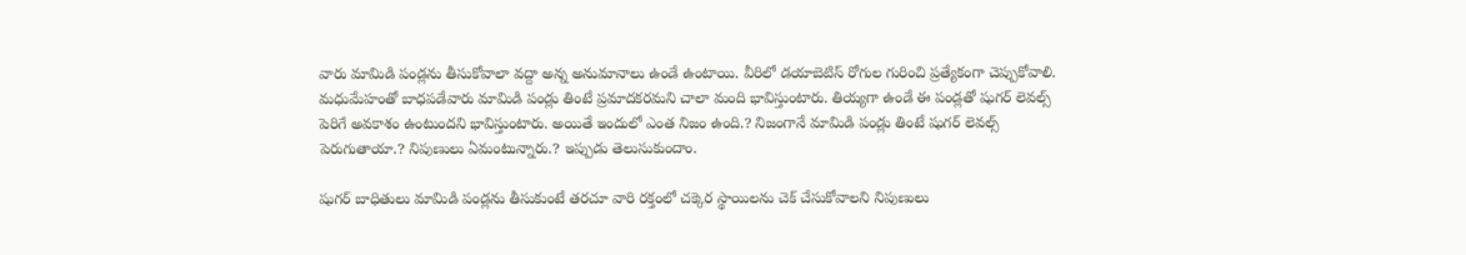వారు మామిడి పండ్లను తీసుకోవాలా వద్దా అన్న అనుమానాలు ఉండే ఉంటాయి. వీరిలో డయాబెటిస్‌ రోగుల గురించి ప్రత్యేకంగా చెప్పుకోవాలి. మధుమేహంతో బాధపడేవారు మామిడి పండ్లు తింటే ప్రమాదకరమని చాలా మంది భావిస్తుంటారు. తియ్యగా ఉండే ఈ పండ్లతో షుగర్‌ లెవల్స్‌ పెరిగే అవకాశం ఉంటుందని భావిస్తుంటారు. అయితే ఇందులో ఎంత నిజం ఉంది.? నిజంగానే మామిడి పండ్లు తింటే షుగర్‌ లెవల్స్‌ పెరుగుతాయా.? నిపుణులు ఏమంటున్నారు.? ఇప్పుడు తెలుసుకుందాం.

షుగర్‌ బాధితులు మామిడి పండ్లను తీసుకుంటే తరచూ వారి రక్తంలో చక్కెర స్థాయిలను చెక్‌ చేసుకోవాలని నిపుణులు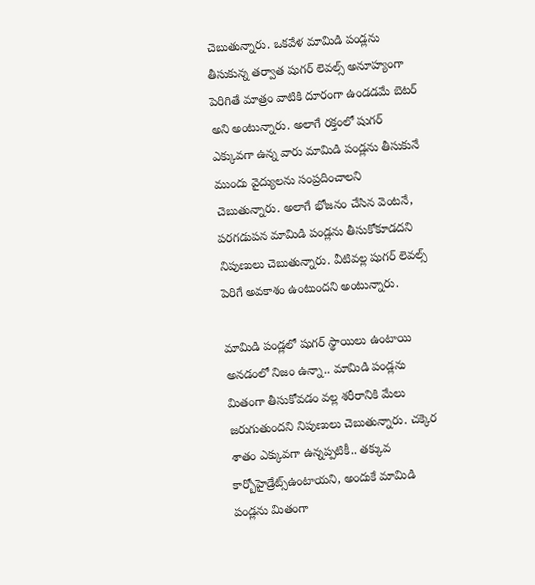చెబుతున్నారు. ఒకవేళ మామిడి పండ్లను తీసుకున్న తర్వాత షుగర్‌ లెవల్స్‌ అనూహ్యంగా పెరిగితే మాత్రం వాటికి దూరంగా ఉండడమే బెటర్‌ అని అంటున్నారు. అలాగే రక్తంలో షుగర్‌ ఎక్కువగా ఉన్న వారు మామిడి పండ్లను తీసుకునే ముందు వైద్యులను సంప్రదించాలని చెబుతున్నారు. అలాగే భోజనం చేసిన వెంటనే, పరగడుపన మామిడి పండ్లను తీసుకోకూడదని నిపుణులు చెబుతున్నారు. వీటివల్ల షుగర్‌ లెవల్స్‌ పెరిగే అవకాశం ఉంటుందని అంటున్నారు.

మామిడి పండ్లలో షుగర్‌ స్థాయిలు ఉంటాయి అనడంలో నిజం ఉన్నా.. మామిడి పండ్లను మితంగా తీసుకోవడం వల్ల శరీరానికి మేలు జరుగుతుందని నిపుణులు చెబుతున్నారు. చక్కెర శాతం ఎక్కువగా ఉన్నప్పటికీ.. తక్కువ కార్బోహైడ్రేట్స్ఉంటాయని, అందుకే మామిడి పండ్లను మితంగా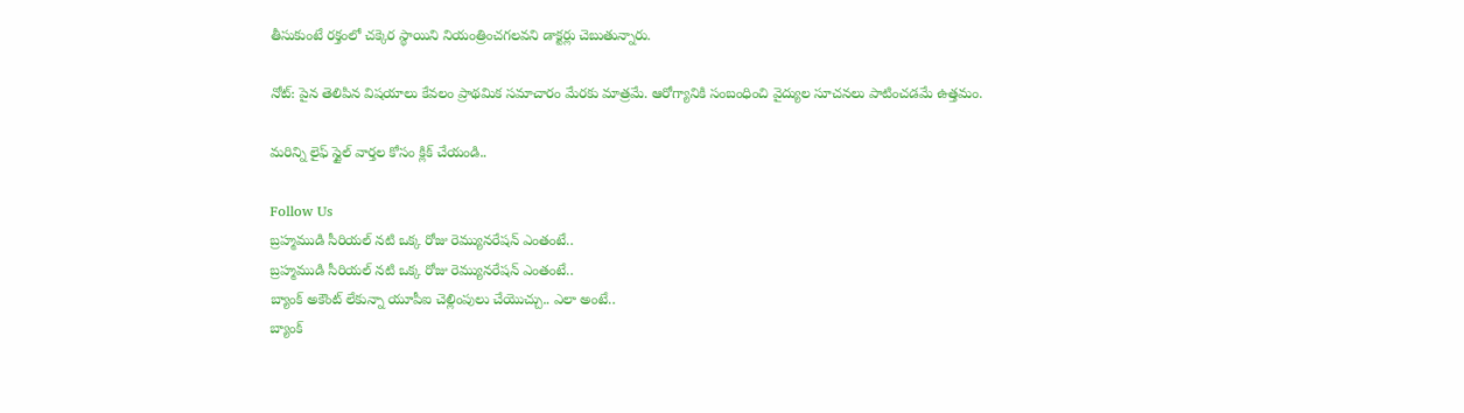తీసుకుంటే రక్తంలో చక్కెర స్థాయిని నియంత్రించగలవని డాక్టర్లు చెబుతున్నారు.

నోట్‌: పైన తెలిపిన విషయాలు కేవలం ప్రాథమిక సమాచారం మేరకు మాత్రమే. ఆరోగ్యానికి సంబంధించి వైద్యుల సూచనలు పాటించడమే ఉత్తమం.

మరిన్ని లైఫ్ స్టైల్ వార్తల కోసం క్లిక్ చేయండి..

Follow Us
బ్రహ్మముడి సీరియల్ నటి ఒక్క రోజు రెమ్యునరేషన్ ఎంతంటే..
బ్రహ్మముడి సీరియల్ నటి ఒక్క రోజు రెమ్యునరేషన్ ఎంతంటే..
బ్యాంక్ అకౌంట్ లేకున్నా యూపీఐ చెల్లింపులు చేయొచ్చు.. ఎలా అంటే..
బ్యాంక్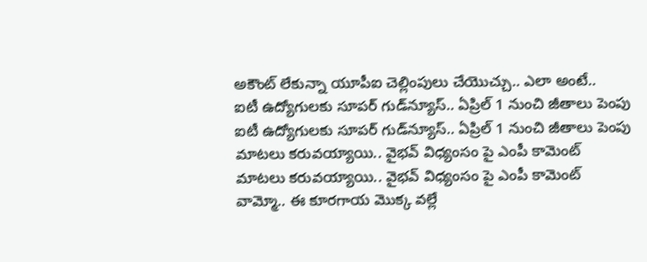అకౌంట్ లేకున్నా యూపీఐ చెల్లింపులు చేయొచ్చు.. ఎలా అంటే..
ఐటీ ఉద్యోగులకు సూపర్ గుడ్‌న్యూస్.. ఏప్రిల్ 1 నుంచి జీతాలు పెంపు
ఐటీ ఉద్యోగులకు సూపర్ గుడ్‌న్యూస్.. ఏప్రిల్ 1 నుంచి జీతాలు పెంపు
మాటలు కరువయ్యాయి.. వైభవ్ విధ్యంసం పై ఎంపీ కామెంట్
మాటలు కరువయ్యాయి.. వైభవ్ విధ్యంసం పై ఎంపీ కామెంట్
వామ్మో.. ఈ కూరగాయ మొక్క వల్లే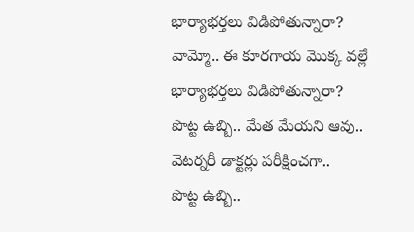భార్యాభర్తలు విడిపోతున్నారా?
వామ్మో.. ఈ కూరగాయ మొక్క వల్లే భార్యాభర్తలు విడిపోతున్నారా?
పొట్ట ఉబ్బి.. మేత మేయని ఆవు.. వెటర్నరీ డాక్టర్లు పరీక్షించగా..
పొట్ట ఉబ్బి..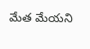మేత మేయని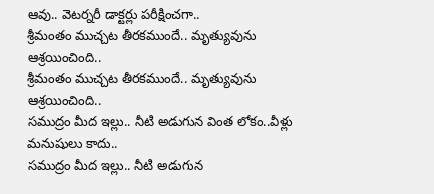ఆవు.. వెటర్నరీ డాక్టర్లు పరీక్షించగా..
శ్రీమంతం ముచ్చట తీరకముందే.. మృత్యువును ఆశ్రయించింది..
శ్రీమంతం ముచ్చట తీరకముందే.. మృత్యువును ఆశ్రయించింది..
సముద్రం మీద ఇల్లు.. నీటి అడుగున వింత లోకం..వీళ్లు మనుషులు కాదు..
సముద్రం మీద ఇల్లు.. నీటి అడుగున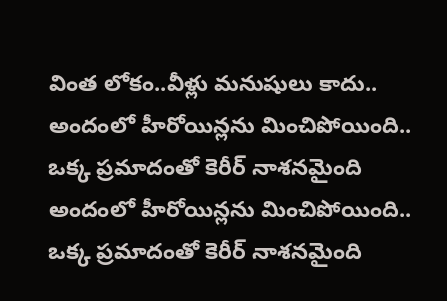వింత లోకం..వీళ్లు మనుషులు కాదు..
అందంలో హీరోయిన్లను మించిపోయింది.. ఒక్క ప్రమాదంతో కెరీర్ నాశనమైంది
అందంలో హీరోయిన్లను మించిపోయింది.. ఒక్క ప్రమాదంతో కెరీర్ నాశనమైంది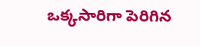ఒక్కసారిగా పెరిగిన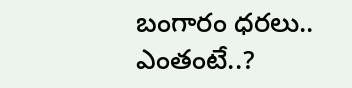బంగారం ధరలు.. ఎంతంటే..?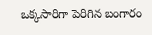ఒక్కసారిగా పెరిగిన బంగారం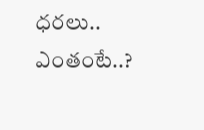ధరలు.. ఎంతంటే..?